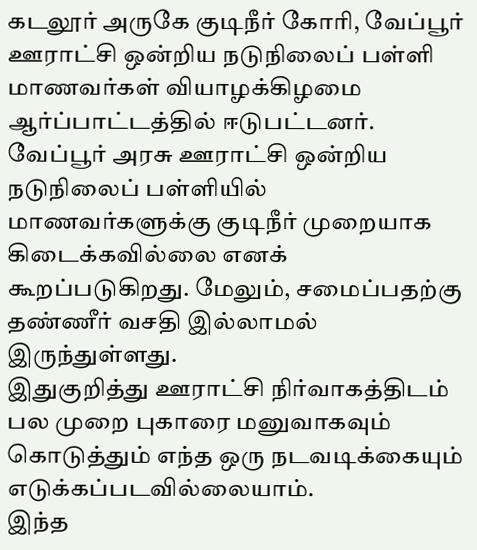கடலூர் அருகே குடிநீர் கோரி, வேப்பூர் ஊராட்சி ஒன்றிய நடுநிலைப் பள்ளி மாணவர்கள் வியாழக்கிழமை ஆர்ப்பாட்டத்தில் ஈடுபட்டனர்.
வேப்பூர் அரசு ஊராட்சி ஒன்றிய நடுநிலைப் பள்ளியில் மாணவர்களுக்கு குடிநீர் முறையாக கிடைக்கவில்லை எனக் கூறப்படுகிறது. மேலும், சமைப்பதற்கு தண்ணீர் வசதி இல்லாமல் இருந்துள்ளது.
இதுகுறித்து ஊராட்சி நிர்வாகத்திடம் பல முறை புகாரை மனுவாகவும் கொடுத்தும் எந்த ஒரு நடவடிக்கையும் எடுக்கப்படவில்லையாம்.
இந்த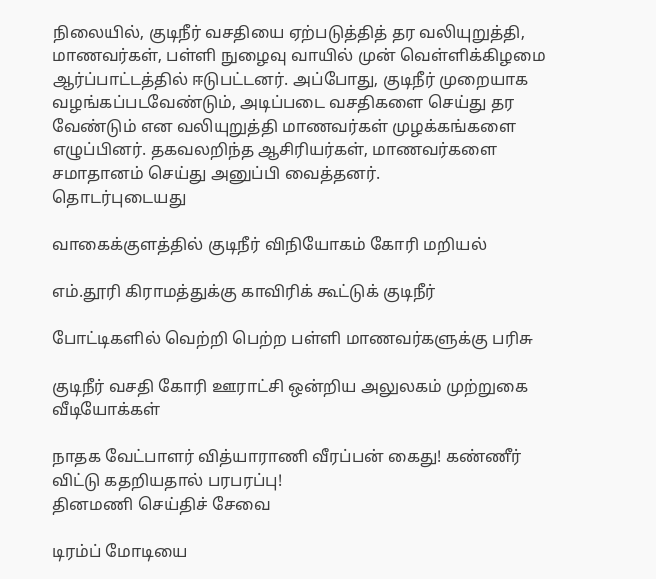நிலையில், குடிநீர் வசதியை ஏற்படுத்தித் தர வலியுறுத்தி, மாணவர்கள், பள்ளி நுழைவு வாயில் முன் வெள்ளிக்கிழமை ஆர்ப்பாட்டத்தில் ஈடுபட்டனர். அப்போது, குடிநீர் முறையாக வழங்கப்படவேண்டும், அடிப்படை வசதிகளை செய்து தர வேண்டும் என வலியுறுத்தி மாணவர்கள் முழக்கங்களை எழுப்பினர். தகவலறிந்த ஆசிரியர்கள், மாணவர்களை சமாதானம் செய்து அனுப்பி வைத்தனர்.
தொடர்புடையது

வாகைக்குளத்தில் குடிநீர் விநியோகம் கோரி மறியல்

எம்.தூரி கிராமத்துக்கு காவிரிக் கூட்டுக் குடிநீர்

போட்டிகளில் வெற்றி பெற்ற பள்ளி மாணவர்களுக்கு பரிசு

குடிநீர் வசதி கோரி ஊராட்சி ஒன்றிய அலுலகம் முற்றுகை
வீடியோக்கள்

நாதக வேட்பாளர் வித்யாராணி வீரப்பன் கைது! கண்ணீர் விட்டு கதறியதால் பரபரப்பு!
தினமணி செய்திச் சேவை

டிரம்ப் மோடியை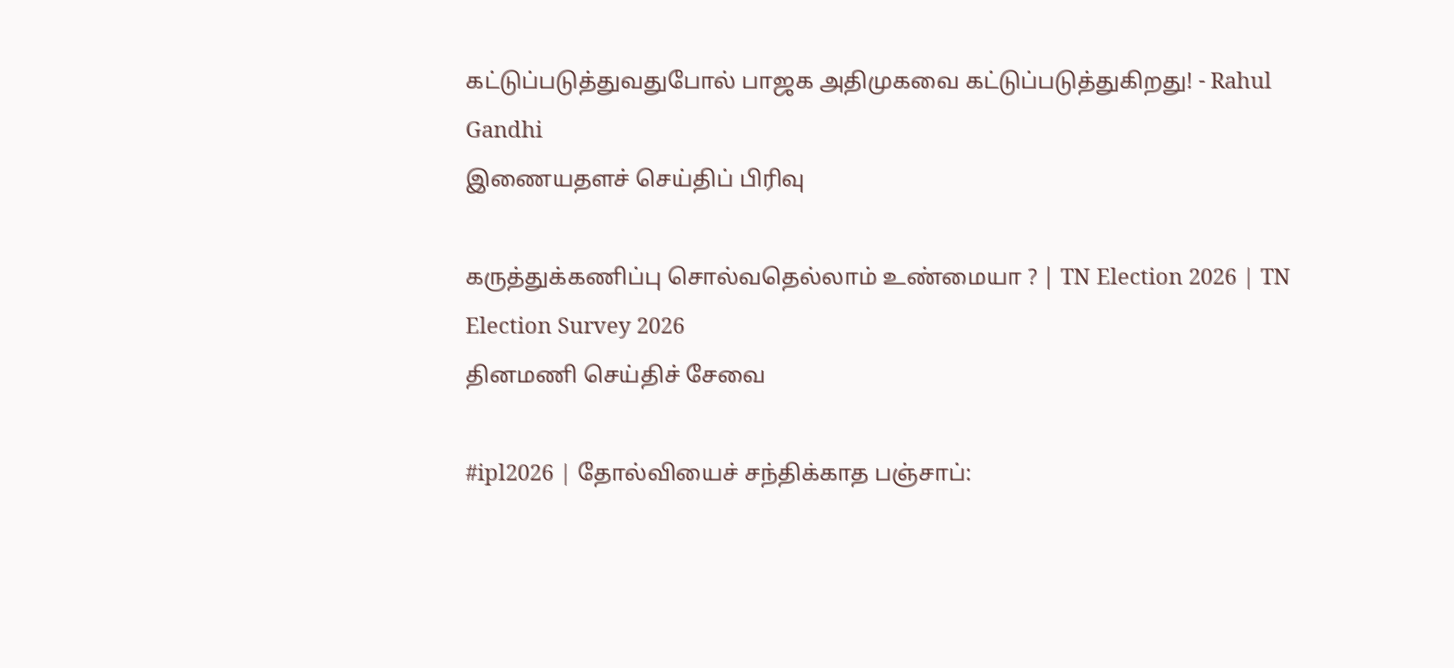கட்டுப்படுத்துவதுபோல் பாஜக அதிமுகவை கட்டுப்படுத்துகிறது! - Rahul Gandhi
இணையதளச் செய்திப் பிரிவு

கருத்துக்கணிப்பு சொல்வதெல்லாம் உண்மையா ? | TN Election 2026 | TN Election Survey 2026
தினமணி செய்திச் சேவை

#ipl2026 | தோல்வியைச் சந்திக்காத பஞ்சாப்: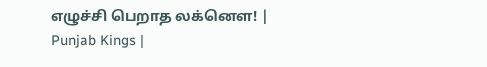எழுச்சி பெறாத லக்னௌ! | Punjab Kings |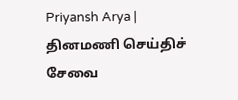Priyansh Arya |
தினமணி செய்திச் சேவை